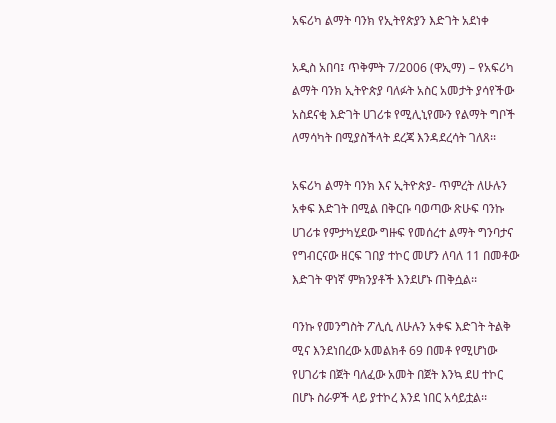አፍሪካ ልማት ባንክ የኢትየጵያን እድገት አደነቀ

አዲስ አበባ፤ ጥቅምት 7/2006 (ዋኢማ) – የአፍሪካ ልማት ባንክ ኢትዮጵያ ባለፉት አስር አመታት ያሳየችው አስደናቂ እድገት ሀገሪቱ የሚሊኒየሙን የልማት ግቦች ለማሳካት በሚያስችላት ደረጃ እንዳደረሳት ገለጸ፡፡

አፍሪካ ልማት ባንክ እና ኢትዮጵያ- ጥምረት ለሁሉን አቀፍ እድገት በሚል በቅርቡ ባወጣው ጽሁፍ ባንኩ ሀገሪቱ የምታካሂደው ግዙፍ የመሰረተ ልማት ግንባታና የግብርናው ዘርፍ ገበያ ተኮር መሆን ለባለ 11 በመቶው እድገት ዋነኛ ምክንያቶች እንደሆኑ ጠቅሷል፡፡

ባንኩ የመንግስት ፖሊሲ ለሁሉን አቀፍ እድገት ትልቅ ሚና እንደነበረው አመልክቶ 69 በመቶ የሚሆነው የሀገሪቱ በጀት ባለፈው አመት በጀት እንኳ ደሀ ተኮር በሆኑ ስራዎች ላይ ያተኮረ እንደ ነበር አሳይቷል፡፡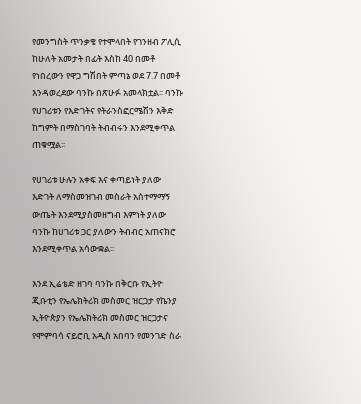የመንግስት ጥንቃቄ የተሞላበት የገንዘብ ፖሊሲ ከሁለት አመታት በፊት እስከ 40 በመቶ የነበረውን የዋጋ ግሽበት ምጣኔ ወደ 7.7 በመቶ እንዳወረደው ባንኩ በጽሁፉ አመላክቷል፡፡ ባንኩ የሀገሪቱን የእድገትና የትራንስፎርሜሽን እቅድ ከግምት በማስገባት ትብብሩን እንደሚቀጥል ጠቁሟል፡፡

የሀገሪቱ ሁሉን አቀፍ እና ቀጣይነት ያለው እድገት ለማስመዝገብ መስራት አስተማማኝ ውጤት እንደሚያስመዘግብ እምነት ያለው ባንኩ ከሀገሪቱ ጋር ያለውን ትብብር አጠናክሮ እንደሚቀጥል አሳውቋል፡፡

እንደ ኢሬቴድ ዘገባ ባንኩ በቅርቡ የኢትዮ ጂቡቲን የኤሌክትሪክ መስመር ዝርጋታ የኬንያ ኢትዮጵያን የኤሌክትሪክ መስመር ዝርጋታና የሞምባሳ ናይሮቢ አዲስ አበባን የመንገድ ስራ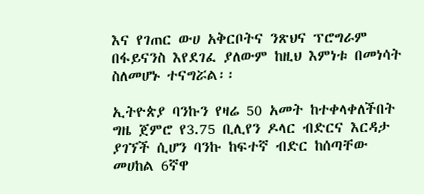እና የገጠር ውሀ አቅርቦትና ንጽህና ፕሮግራም በፋይናንስ እየደገፈ ያለውም ከዚህ እምነቱ በመነሳት ስለመሆኑ ተናግሯል፡፡

ኢትዮጵያ ባንኩን የዛሬ 50 አመት ከተቀላቀለችበት ግዜ ጀምሮ የ3.75 ቢሊየን ዶላር ብድርና እርዳታ ያገኘች ሲሆን ባንኩ ከፍተኛ ብድር ከሰጣቸው መሀከል 6ኛዋ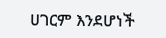ሀገርም እንደሆነች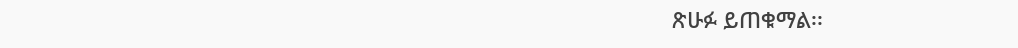ጽሁፉ ይጠቁማል፡፡